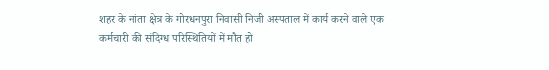शहर के नांता क्षेत्र के गोरधनपुरा निवासी निजी अस्पताल में कार्य करने वाले एक कर्मचारी की संदिग्ध परिस्थितियों में मौत हो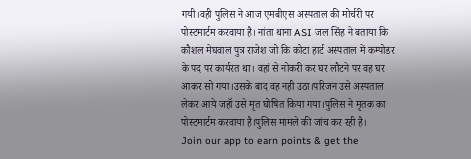गयी।वही पुलिस ने आज एमबीएस अस्पताल की मोर्चरी पर पोस्टमार्टम करवाया है। नांता थाना ASI जल सिंह ने बताया कि कौशल मेघवाल पुत्र राजेश जो कि कोटा हार्ट अस्पताल में कम्पोडर के पद पर कार्यरत था। वहां से नोकरी कर घर लौटने पर वह घर आकर सो गया।उसके बाद वह नही उठा।परिजन उसे अस्पताल लेकर आये जहॉ उसे मृत घोषित किया गया।पुलिस ने मृतक का पोस्टमार्टम करवाया है।पुलिस मामले की जांच कर रही है।
Join our app to earn points & get the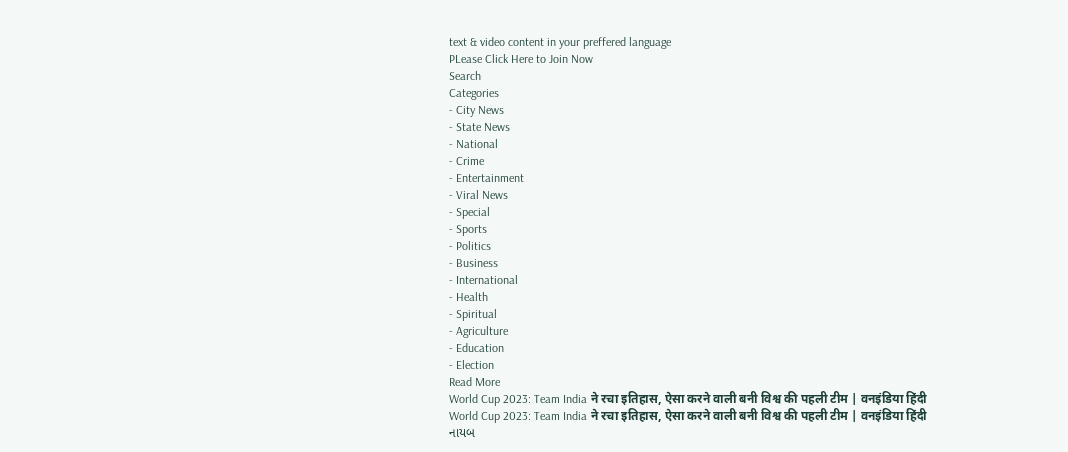text & video content in your preffered language
PLease Click Here to Join Now
Search
Categories
- City News
- State News
- National
- Crime
- Entertainment
- Viral News
- Special
- Sports
- Politics
- Business
- International
- Health
- Spiritual
- Agriculture
- Education
- Election
Read More
World Cup 2023: Team India ने रचा इतिहास, ऐसा करने वाली बनी विश्व की पहली टीम | वनइंडिया हिंदी
World Cup 2023: Team India ने रचा इतिहास, ऐसा करने वाली बनी विश्व की पहली टीम | वनइंडिया हिंदी
નાયબ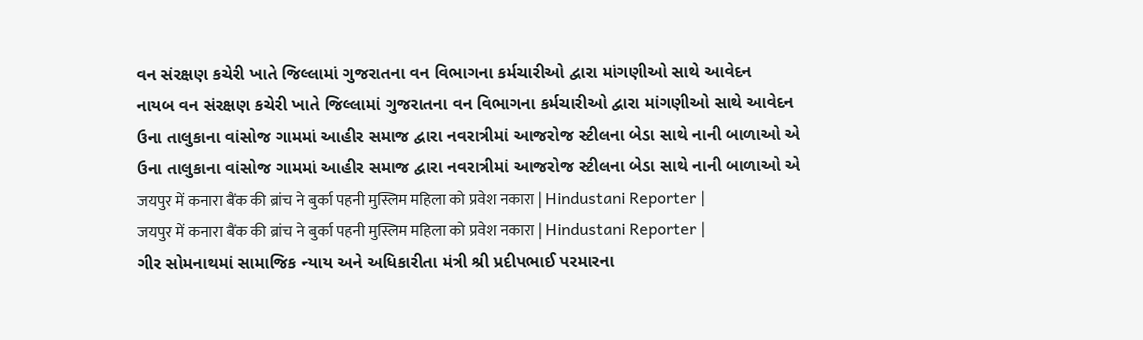વન સંરક્ષણ કચેરી ખાતે જિલ્લામાં ગુજરાતના વન વિભાગના કર્મચારીઓ દ્વારા માંગણીઓ સાથે આવેદન
નાયબ વન સંરક્ષણ કચેરી ખાતે જિલ્લામાં ગુજરાતના વન વિભાગના કર્મચારીઓ દ્વારા માંગણીઓ સાથે આવેદન
ઉના તાલુકાના વાંસોજ ગામમાં આહીર સમાજ દ્વારા નવરાત્રીમાં આજરોજ સ્ટીલના બેડા સાથે નાની બાળાઓ એ
ઉના તાલુકાના વાંસોજ ગામમાં આહીર સમાજ દ્વારા નવરાત્રીમાં આજરોજ સ્ટીલના બેડા સાથે નાની બાળાઓ એ
जयपुर में कनारा बैंक की ब्रांच ने बुर्का पहनी मुस्लिम महिला को प्रवेश नकारा | Hindustani Reporter |
जयपुर में कनारा बैंक की ब्रांच ने बुर्का पहनी मुस्लिम महिला को प्रवेश नकारा | Hindustani Reporter |
ગીર સોમનાથમાં સામાજિક ન્યાય અને અધિકારીતા મંત્રી શ્રી પ્રદીપભાઈ પરમારના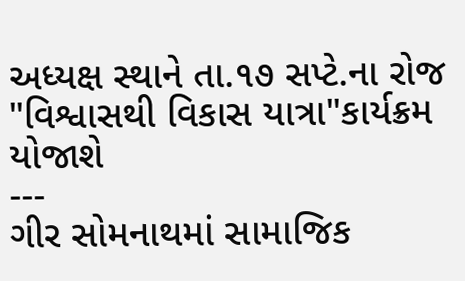અધ્યક્ષ સ્થાને તા.૧૭ સપ્ટે.ના રોજ "વિશ્વાસથી વિકાસ યાત્રા"કાર્યક્રમ યોજાશે
---
ગીર સોમનાથમાં સામાજિક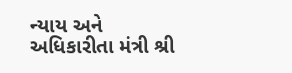ન્યાય અને અધિકારીતા મંત્રી શ્રી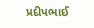પ્રદીપભાઈ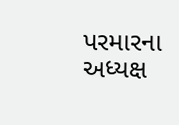પરમારના અધ્યક્ષ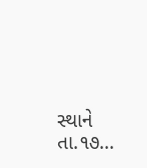સ્થાને તા.૧૭...